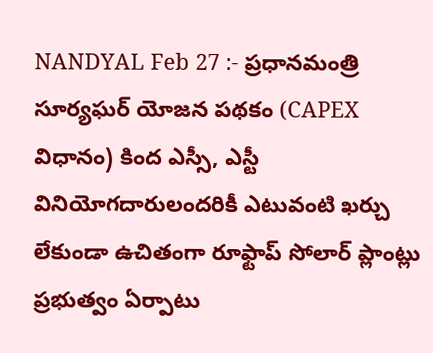NANDYAL Feb 27 :- ప్రధానమంత్రి సూర్యఘర్ యోజన పథకం (CAPEX విధానం) కింద ఎస్సీ, ఎస్టీ వినియోగదారులందరికీ ఎటువంటి ఖర్చు లేకుండా ఉచితంగా రూఫ్టాప్ సోలార్ ప్లాంట్లు ప్రభుత్వం ఏర్పాటు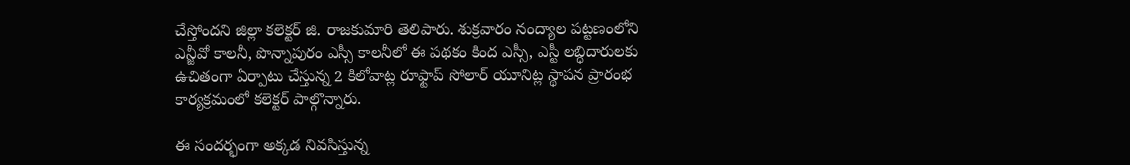చేస్తోందని జిల్లా కలెక్టర్ జి. రాజకుమారి తెలిపారు. శుక్రవారం నంద్యాల పట్టణంలోని ఎన్జీవో కాలనీ, పొన్నాపురం ఎస్సీ కాలనీలో ఈ పథకం కింద ఎస్సీ, ఎస్టీ లబ్ధిదారులకు ఉచితంగా ఏర్పాటు చేస్తున్న 2 కిలోవాట్ల రూఫ్టాప్ సోలార్ యూనిట్ల స్థాపన ప్రారంభ కార్యక్రమంలో కలెక్టర్ పాల్గొన్నారు.

ఈ సందర్భంగా అక్కడ నివసిస్తున్న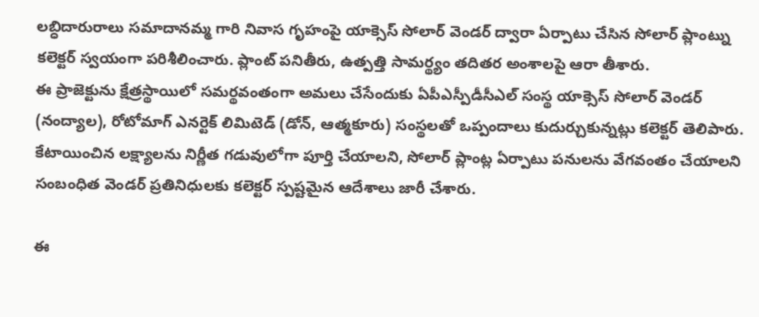లబ్ధిదారురాలు సమాదానమ్మ గారి నివాస గృహంపై యాక్సెస్ సోలార్ వెండర్ ద్వారా ఏర్పాటు చేసిన సోలార్ ప్లాంట్ను కలెక్టర్ స్వయంగా పరిశీలించారు. ప్లాంట్ పనితీరు, ఉత్పత్తి సామర్థ్యం తదితర అంశాలపై ఆరా తీశారు.
ఈ ప్రాజెక్టును క్షేత్రస్థాయిలో సమర్థవంతంగా అమలు చేసేందుకు ఏపీఎస్పీడీసీఎల్ సంస్థ యాక్సెస్ సోలార్ వెండర్ (నంద్యాల), రోటోమాగ్ ఎనర్టెక్ లిమిటెడ్ (డోన్, ఆత్మకూరు) సంస్థలతో ఒప్పందాలు కుదుర్చుకున్నట్లు కలెక్టర్ తెలిపారు. కేటాయించిన లక్ష్యాలను నిర్ణీత గడువులోగా పూర్తి చేయాలని, సోలార్ ప్లాంట్ల ఏర్పాటు పనులను వేగవంతం చేయాలని సంబంధిత వెండర్ ప్రతినిధులకు కలెక్టర్ స్పష్టమైన ఆదేశాలు జారీ చేశారు.

ఈ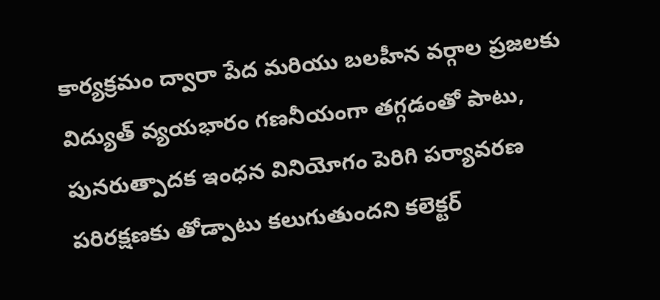కార్యక్రమం ద్వారా పేద మరియు బలహీన వర్గాల ప్రజలకు విద్యుత్ వ్యయభారం గణనీయంగా తగ్గడంతో పాటు, పునరుత్పాదక ఇంధన వినియోగం పెరిగి పర్యావరణ పరిరక్షణకు తోడ్పాటు కలుగుతుందని కలెక్టర్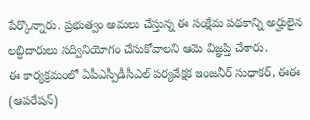పేర్కొన్నారు. ప్రభుత్వం అమలు చేస్తున్న ఈ సంక్షేమ పథకాన్ని అర్హులైన లబ్ధిదారులు సద్వినియోగం చేసుకోవాలని ఆమె విజ్ఞప్తి చేశారు.
ఈ కార్యక్రమంలో ఏపీఎస్పీడీసీఎల్ పర్యవేక్షక ఇంజనీర్ సుధాకర్, ఈఈ (ఆపరేషన్)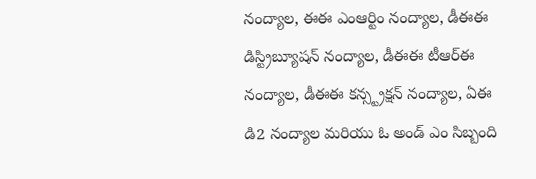నంద్యాల, ఈఈ ఎంఆర్టిం నంద్యాల, డీఈఈ డిస్ట్రిబ్యూషన్ నంద్యాల, డీఈఈ టీఆర్ఈ నంద్యాల, డీఈఈ కన్స్ట్రక్షన్ నంద్యాల, ఏఈ డి2 నంద్యాల మరియు ఓ అండ్ ఎం సిబ్బంది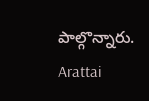పాల్గొన్నారు.
Arattai